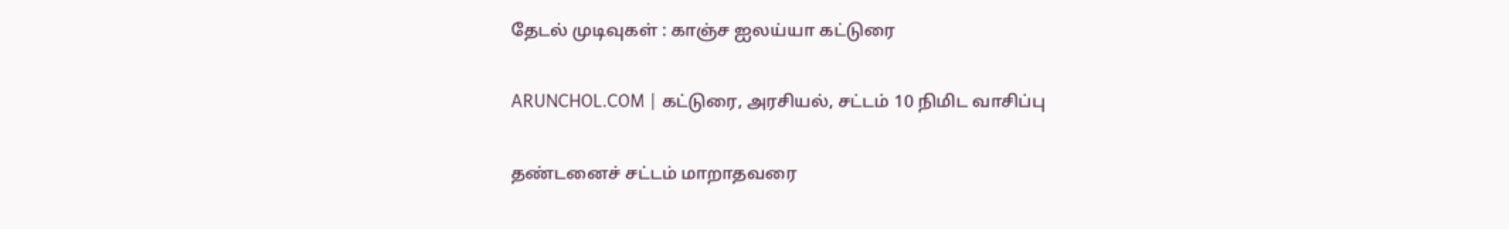தேடல் முடிவுகள் : காஞ்ச ஐலய்யா கட்டுரை

ARUNCHOL.COM | கட்டுரை, அரசியல், சட்டம் 10 நிமிட வாசிப்பு

தண்டனைச் சட்டம் மாறாதவரை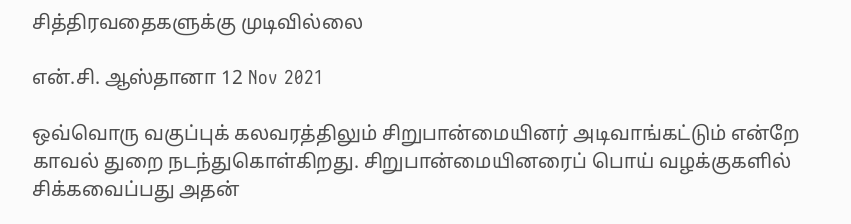சித்திரவதைகளுக்கு முடிவில்லை

என்.சி. ஆஸ்தானா 12 Nov 2021

ஒவ்வொரு வகுப்புக் கலவரத்திலும் சிறுபான்மையினர் அடிவாங்கட்டும் என்றே காவல் துறை நடந்துகொள்கிறது. சிறுபான்மையினரைப் பொய் வழக்குகளில் சிக்கவைப்பது அதன்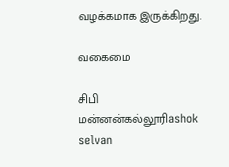வழக்கமாக இருக்கிறது.

வகைமை

சிபி மன்னன்கல்லூரிashok selvan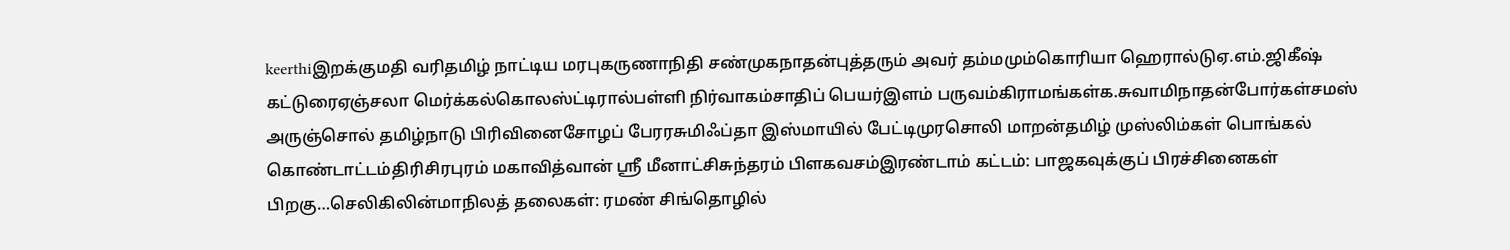keerthiஇறக்குமதி வரிதமிழ் நாட்டிய மரபுகருணாநிதி சண்முகநாதன்புத்தரும் அவர் தம்மமும்கொரியா ஹெரால்டுஏ.எம்.ஜிகீஷ் கட்டுரைஏஞ்சலா மெர்க்கல்கொலஸ்ட்டிரால்பள்ளி நிர்வாகம்சாதிப் பெயர்இளம் பருவம்கிராமங்கள்க.சுவாமிநாதன்போர்கள்சமஸ் அருஞ்சொல் தமிழ்நாடு பிரிவினைசோழப் பேரரசுமிஃப்தா இஸ்மாயில் பேட்டிமுரசொலி மாறன்தமிழ் முஸ்லிம்கள் பொங்கல் கொண்டாட்டம்திரிசிரபுரம் மகாவித்வான் ஸ்ரீ மீனாட்சிசுந்தரம் பிளகவசம்இரண்டாம் கட்டம்: பாஜகவுக்குப் பிரச்சினைகள் பிறகு…செலிகிலின்மாநிலத் தலைகள்: ரமண் சிங்தொழில்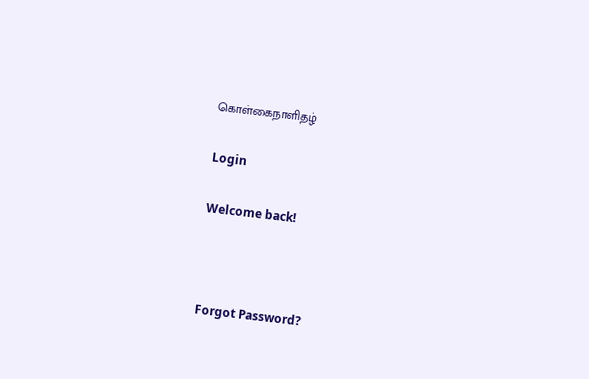கொள்கைநாளிதழ்

Login

Welcome back!



Forgot Password?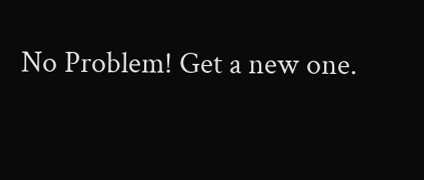No Problem! Get a new one.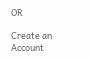OR

Create an Account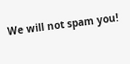We will not spam you!